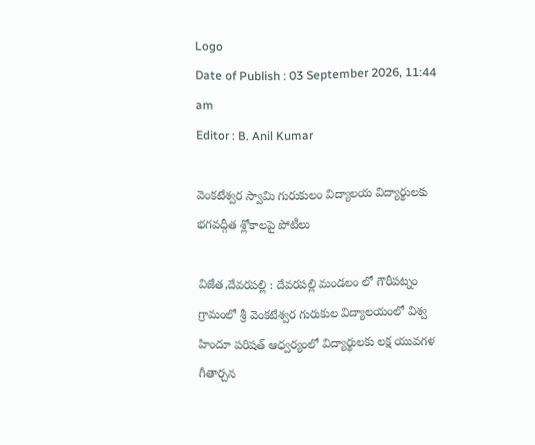Logo
Date of Publish : 03 September 2026, 11:44 am
Editor : B. Anil Kumar

వెంకటేశ్వర స్వామి గురుకులం విద్యాలయ విద్యార్థులకు భగవద్గీత శ్లోకాలపై పోటీలు

విజేత,దేవరపల్లి : దేవరపల్లి మండలం లో గౌరీపట్నం గ్రామంలో శ్రీ వెంకటేశ్వర గురుకుల విద్యాలయంలో విశ్వ హిందూ పరిషత్ ఆధ్వర్యంలో విద్యార్థులకు లక్ష యువగళ గీతార్చన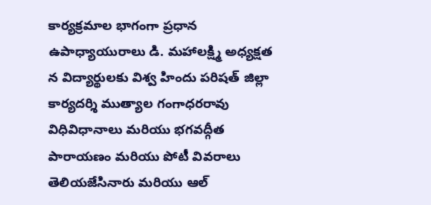కార్యక్రమాల భాగంగా ప్రధాన ఉపాధ్యాయురాలు డి. మహాలక్ష్మి అధ్యక్షత న విద్యార్థులకు విశ్వ హిందు పరిషత్ జిల్లా కార్యదర్శి ముత్యాల గంగాధరరావు విధివిధానాలు మరియు భగవద్గీత పారాయణం మరియు పోటీ వివరాలు తెలియజేసినారు మరియు ఆల్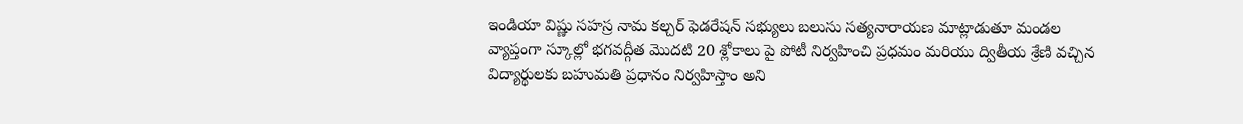ఇండియా విష్ణు సహస్ర నామ కల్చర్ ఫెడరేషన్ సభ్యులు బలుసు సత్యనారాయణ మాట్లాడుతూ మండల వ్యాప్తంగా స్కూల్లో భగవద్గీత మొదటి 20 శ్లోకాలు పై పోటీ నిర్వహించి ప్రధమం మరియు ద్వితీయ శ్రేణి వచ్చిన విద్యార్థులకు బహుమతి ప్రధానం నిర్వహిస్తాం అని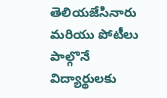తెలియజేసినారు మరియు పోటీలు పాల్గొనే విద్యార్థులకు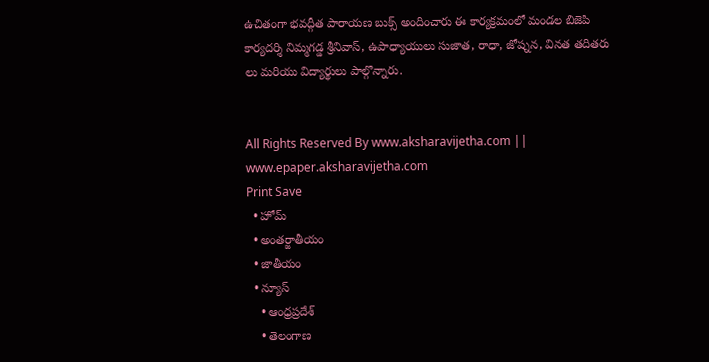ఉచితంగా భవద్గీత పారాయణ బుక్స్ అందించారు ఈ కార్యక్రమంలో మండల బిజెపి కార్యదర్శి నిమ్మగడ్డ శ్రీనివాస్, ఉపాధ్యాయులు సుజాత, రాధా, జోష్నన, వినత తదితరు లు మరియు విద్యార్థులు పాల్గొన్నారు.


All Rights Reserved By www.aksharavijetha.com || www.epaper.aksharavijetha.com
Print Save
  • హోమ్
  • అంతర్జాతీయం
  • జాతీయం
  • న్యూస్
    • ఆంధ్రప్రదేశ్
    • తెలంగాణ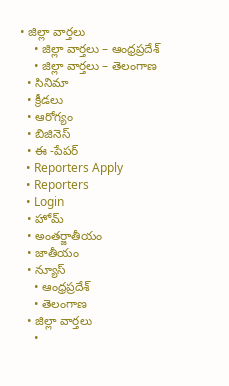• జిల్లా వార్తలు
    • జిల్లా వార్తలు – ఆంధ్రప్రదేశ్
    • జిల్లా వార్తలు – తెలంగాణ
  • సినిమా
  • క్రీడలు
  • ఆరోగ్యం
  • బిజినెస్
  • ఈ -పేపర్
  • Reporters Apply
  • Reporters
  • Login
  • హోమ్
  • అంతర్జాతీయం
  • జాతీయం
  • న్యూస్
    • ఆంధ్రప్రదేశ్
    • తెలంగాణ
  • జిల్లా వార్తలు
    •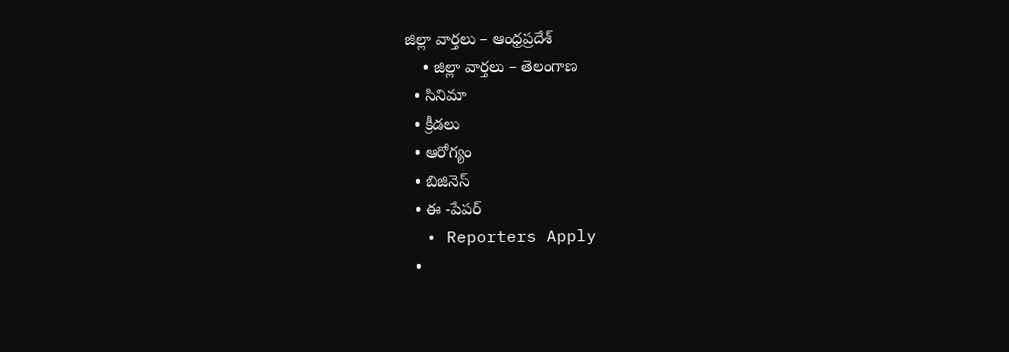జిల్లా వార్తలు – ఆంధ్రప్రదేశ్
    • జిల్లా వార్తలు – తెలంగాణ
  • సినిమా
  • క్రీడలు
  • ఆరోగ్యం
  • బిజినెస్
  • ఈ -పేపర్
  • Reporters Apply
  •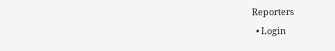Reporters
  • Login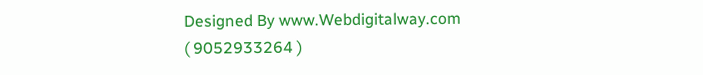Designed By www.Webdigitalway.com
( 9052933264 )